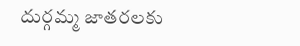దుర్గమ్మ జాతరలకు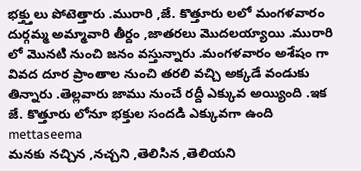భక్త్తులు పోటెత్తారు .మురారి ,జే. కొత్తూరు లలో మంగళవారం దుర్గమ్మ అమ్మావారి తీర్దం ,జాతరలు మొదలయ్యాయి .మురారి లో మొనటి నుంచి జనం వస్తున్నారు .మంగళవారం అశేషం గా వివద దూర ప్రాంతాల నుంచి తరలి వచ్చి అక్కడే వండుకు తిన్నారు .తెల్లవారు జాము నుంచే రద్దీ ఎక్కువ అయ్యింది .ఇక జే. కొత్తూరు లోనూ భక్తుల సందడి ఎక్కువగా ఉంది
mettaseema
మనకు నచ్చిన ,నచ్చని ,తెలిసిన ,తెలియని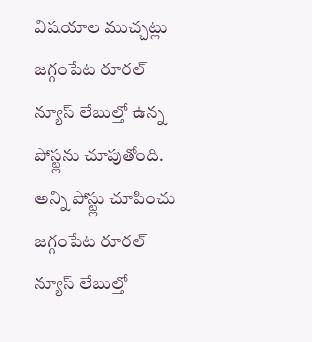విషయాల ముచ్చట్లు
జగ్గంపేట రూరల్ న్యూస్ లేబుల్తో ఉన్న పోస్ట్లను చూపుతోంది. అన్ని పోస్ట్లు చూపించు
జగ్గంపేట రూరల్ న్యూస్ లేబుల్తో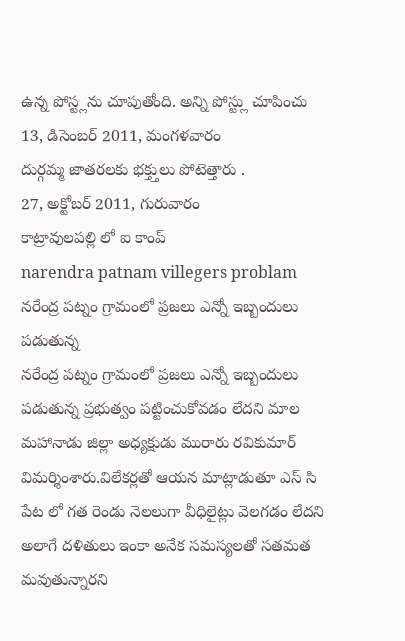ఉన్న పోస్ట్లను చూపుతోంది. అన్ని పోస్ట్లు చూపించు
13, డిసెంబర్ 2011, మంగళవారం
దుర్గమ్మ జాతరలకు భక్త్తులు పోటెత్తారు .
27, అక్టోబర్ 2011, గురువారం
కాట్రావులపల్లి లో ఐ కాంప్
narendra patnam villegers problam నరేంద్ర పట్నం గ్రామంలో ప్రజలు ఎన్నో ఇబ్బందులు పడుతున్న
నరేంద్ర పట్నం గ్రామంలో ప్రజలు ఎన్నో ఇబ్బందులు పడుతున్న ప్రభుత్వం పట్టించుకోవడం లేదని మాల మహానాడు జిల్లా అధ్యక్షుడు మురారు రవికుమార్ విమర్శింశారు.విలేకర్లతో ఆయన మాట్లాడుతూ ఎస్ సి పేట లో గత రెండు నెలలుగా వీధిలైట్లు వెలగడం లేదని అలాగే దళితులు ఇంకా అనేక సమస్యలతో సతమత మవుతున్నారని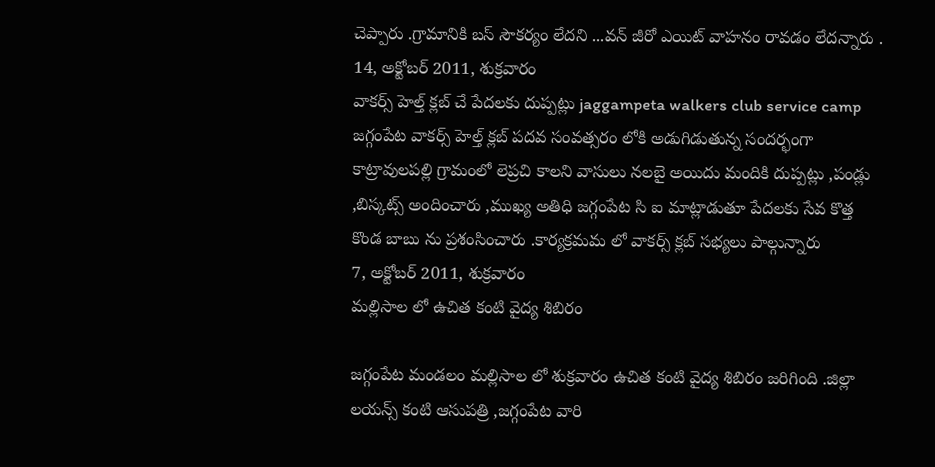చెప్పారు .గ్రామానికి బస్ సౌకర్యం లేదని ...వన్ జీరో ఎయిట్ వాహనం రావడం లేదన్నారు .
14, అక్టోబర్ 2011, శుక్రవారం
వాకర్స్ హెల్త్ క్లబ్ చే పేదలకు దుప్పట్లు jaggampeta walkers club service camp
జగ్గంపేట వాకర్స్ హెల్త్ క్లబ్ పదవ సంవత్సరం లోకి అడుగిడుతున్న సందర్భంగా కాట్రావులపల్లి గ్రామంలో లెప్రచి కాలని వాసులు నలబై అయిదు మందికి దుప్పట్లు ,పండ్లు ,బిస్కట్స్ అందించారు ,ముఖ్య అతిధి జగ్గంపేట సి ఐ మాట్లాడుతూ పేదలకు సేవ కొత్త కొండ బాబు ను ప్రశంసించారు .కార్యక్రమమ లో వాకర్స్ క్లబ్ సభ్యలు పాల్గున్నారు
7, అక్టోబర్ 2011, శుక్రవారం
మల్లిసాల లో ఉచిత కంటి వైద్య శిబిరం

జగ్గంపేట మండలం మల్లిసాల లో శుక్రవారం ఉచిత కంటి వైద్య శిబిరం జరిగింది .జిల్లా లయన్స్ కంటి ఆసుపత్రి ,జగ్గంపేట వారి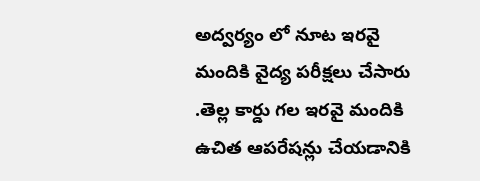అద్వర్యం లో నూట ఇరవై మందికి వైద్య పరీక్షలు చేసారు .తెల్ల కార్డు గల ఇరవై మందికి ఉచిత ఆపరేషన్లు చేయడానికి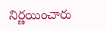నిర్ణయించారు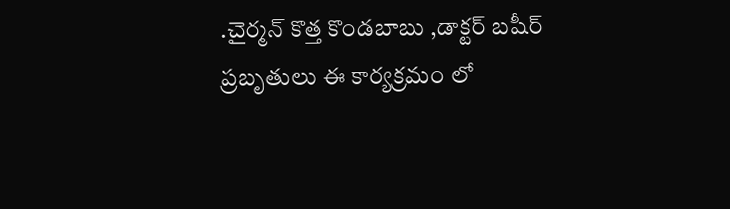.చైర్మన్ కొత్త కొండబాబు ,డాక్టర్ బషీర్ ప్రబృతులు ఈ కార్యక్రమం లో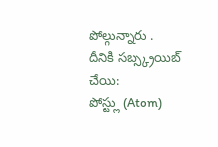పోల్గున్నారు .
దీనికి సబ్స్క్రయిబ్ చేయి:
పోస్ట్లు (Atom)